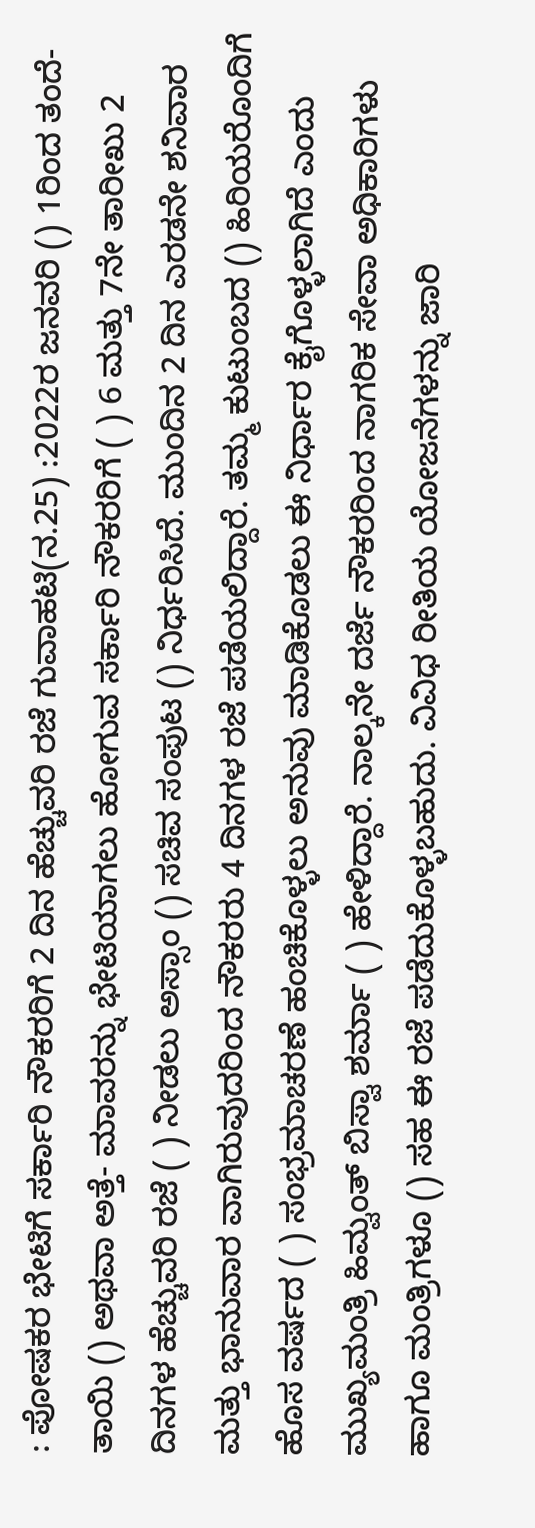: ಪೋಷಕರ ಭೇಟಿಗೆ ಸರ್ಕಾರಿ ನೌಕರರಿಗೆ 2 ದಿನ ಹೆಚ್ಚುವರಿ ರಜೆ ಗುವಾಹಟಿ(ನ.25) :2022ರ ಜನವರಿ () 1ರಿಂದ ತಂದೆ- ತಾಯಿ () ಅಥವಾ ಅತ್ತೆ- ಮಾವರನ್ನು ಭೇಟಿಯಾಗಲು ಹೋಗುವ ಸರ್ಕಾರಿ ನೌಕರರಿಗೆ ( ) 6 ಮತ್ತು 7ನೇ ತಾರೀಖು 2 ದಿನಗಳ ಹೆಚ್ಚುವರಿ ರಜೆ ( ) ನೀಡಲು ಅಸ್ಸಾಂ () ಸಚಿವ ಸಂಪುಟ () ನಿರ್ಧರಿಸಿದೆ. ಮುಂದಿನ 2 ದಿನ ಎರಡನೇ ಶನಿವಾರ ಮತ್ತು ಭಾನುವಾರ ವಾಗಿರುವುದರಿಂದ ನೌಕರರು 4 ದಿನಗಳ ರಜೆ ಪಡೆಯಲಿದ್ದಾರೆ. ತಮ್ಮ ಕುಟುಂಬದ () ಹಿರಿಯರೊಂದಿಗೆ ಹೊಸ ವರ್ಷದ ( ) ಸಂಭ್ರಮಾಚರಣೆ ಹಂಚಿಕೊಳ್ಳಲು ಅನುವು ಮಾಡಿಕೊಡಲು ಈ ನಿರ್ಧಾರ ಕೈಗೊಳ್ಳಲಾಗಿದೆ ಎಂದು ಮುಖ್ಯಮಂತ್ರಿ ಹಿಮ್ವಂತ್‌ ಬಿಸ್ವಾ ಶರ್ಮಾ ( ) ಹೇಳಿದ್ದಾರೆ. ನಾಲ್ಕನೇ ದರ್ಜೆ ನೌಕರರಿಂದ ನಾಗರಿಕ ಸೇವಾ ಅಧಿಕಾರಿಗಳು ಹಾಗೂ ಮಂತ್ರಿಗಳೂ () ಸಹ ಈ ರಜೆ ಪಡೆದುಕೊಳ್ಳಬಹುದು. ವಿವಿಧ ರೀತಿಯ ಯೋಜನೆಗಳನ್ನು ಜಾರಿ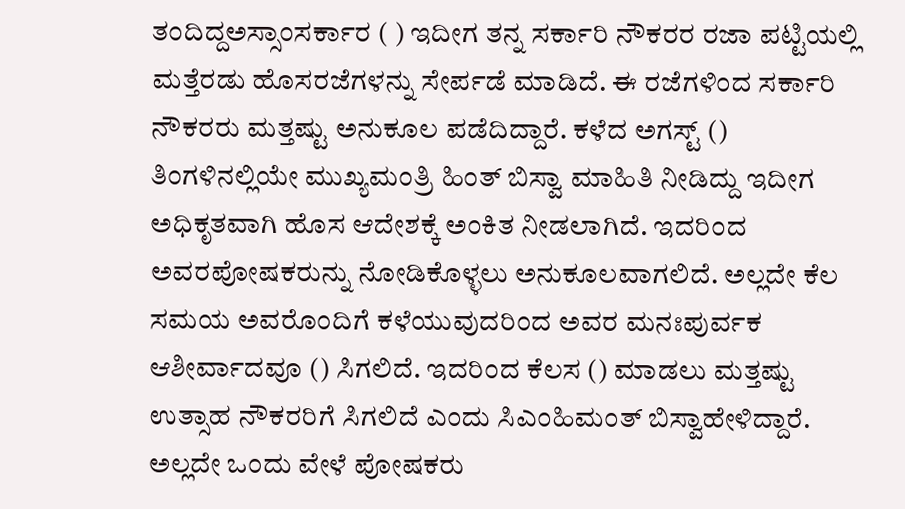ತಂದಿದ್ದಅಸ್ಸಾಂಸರ್ಕಾರ ( ) ಇದೀಗ ತನ್ನ ಸರ್ಕಾರಿ ನೌಕರರ ರಜಾ ಪಟ್ಟಿಯಲ್ಲಿ ಮತ್ತೆರಡು ಹೊಸರಜೆಗಳನ್ನು ಸೇರ್ಪಡೆ ಮಾಡಿದೆ. ಈ ರಜೆಗಳಿಂದ ಸರ್ಕಾರಿ ನೌಕರರು ಮತ್ತಷ್ಟು ಅನುಕೂಲ ಪಡೆದಿದ್ದಾರೆ. ಕಳೆದ ಅಗಸ್ಟ್ () ತಿಂಗಳಿನಲ್ಲಿಯೇ ಮುಖ್ಯಮಂತ್ರಿ ಹಿಂತ್ ಬಿಸ್ವಾ ಮಾಹಿತಿ ನೀಡಿದ್ದು ಇದೀಗ ಅಧಿಕೃತವಾಗಿ ಹೊಸ ಆದೇಶಕ್ಕೆ ಅಂಕಿತ ನೀಡಲಾಗಿದೆ. ಇದರಿಂದ ಅವರಪೋಷಕರುನ್ನು ನೋಡಿಕೊಳ್ಳಲು ಅನುಕೂಲವಾಗಲಿದೆ. ಅಲ್ಲದೇ ಕೆಲ ಸಮಯ ಅವರೊಂದಿಗೆ ಕಳೆಯುವುದರಿಂದ ಅವರ ಮನಃಪುರ್ವಕ ಆಶೀರ್ವಾದವೂ () ಸಿಗಲಿದೆ. ಇದರಿಂದ ಕೆಲಸ () ಮಾಡಲು ಮತ್ತಷ್ಟು ಉತ್ಸಾಹ ನೌಕರರಿಗೆ ಸಿಗಲಿದೆ ಎಂದು ಸಿಎಂಹಿಮಂತ್ ಬಿಸ್ವಾಹೇಳಿದ್ದಾರೆ. ಅಲ್ಲದೇ ಒಂದು ವೇಳೆ ಪೋಷಕರು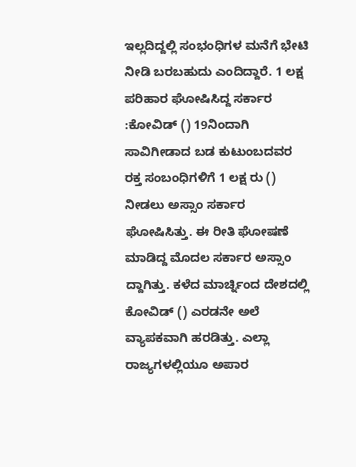ಇಲ್ಲದಿದ್ದಲ್ಲಿ ಸಂಭಂಧಿಗಳ ಮನೆಗೆ ಭೇಟಿ ನೀಡಿ ಬರಬಹುದು ಎಂದಿದ್ದಾರೆ. 1 ಲಕ್ಷ ಪರಿಹಾರ ಘೋಷಿಸಿದ್ದ ಸರ್ಕಾರ :ಕೋವಿಡ್‌ () 19ನಿಂದಾಗಿ ಸಾವಿಗೀಡಾದ ಬಡ ಕುಟುಂಬದವರ ರಕ್ತ ಸಂಬಂಧಿಗಳಿಗೆ 1 ಲಕ್ಷ ರು () ನೀಡಲು ಅಸ್ಸಾಂ ಸರ್ಕಾರ ಘೋಷಿಸಿತ್ತು. ಈ ರೀತಿ ಘೋಷಣೆ ಮಾಡಿದ್ದ ಮೊದಲ ಸರ್ಕಾರ ಅಸ್ಸಾಂ ದ್ದಾಗಿತ್ತು. ಕಳೆದ ಮಾರ್ಚ್ನಿಂದ ದೇಶದಲ್ಲಿ ಕೋವಿಡ್ () ಎರಡನೇ ಅಲೆ ವ್ಯಾಪಕವಾಗಿ ಹರಡಿತ್ತು. ಎಲ್ಲಾ ರಾಜ್ಯಗಳಲ್ಲಿಯೂ ಅಪಾರ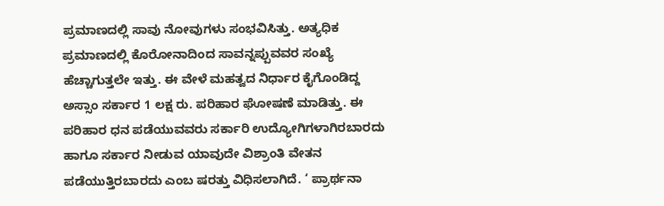ಪ್ರಮಾಣದಲ್ಲಿ ಸಾವು ನೋವುಗಳು ಸಂಭವಿಸಿತ್ತು. ಅತ್ಯಧಿಕ ಪ್ರಮಾಣದಲ್ಲಿ ಕೊರೋನಾದಿಂದ ಸಾವನ್ನಪ್ಪುವವರ ಸಂಖ್ಯೆ ಹೆಚ್ಚಾಗುತ್ತಲೇ ಇತ್ತು. ಈ ವೇಳೆ ಮಹತ್ವದ ನಿರ್ಧಾರ ಕೈಗೊಂಡಿದ್ದ ಅಸ್ಸಾಂ ಸರ್ಕಾರ 1 ಲಕ್ಷ ರು. ಪರಿಹಾರ ಘೋಷಣೆ ಮಾಡಿತ್ತು. ಈ ಪರಿಹಾರ ಧನ ಪಡೆಯುವವರು ಸರ್ಕಾರಿ ಉದ್ಯೋಗಿಗಳಾಗಿರಬಾರದು ಹಾಗೂ ಸರ್ಕಾರ ನೀಡುವ ಯಾವುದೇ ವಿಶ್ರಾಂತಿ ವೇತನ ಪಡೆಯುತ್ತಿರಬಾರದು ಎಂಬ ಷರತ್ತು ವಿಧಿಸಲಾಗಿದೆ. ‘ ಪ್ರಾರ್ಥನಾ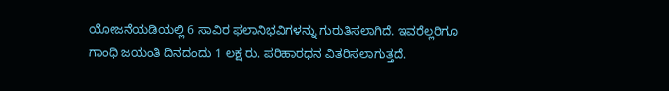ಯೋಜನೆಯಡಿಯಲ್ಲಿ 6 ಸಾವಿರ ಫಲಾನಿಭವಿಗಳನ್ನು ಗುರುತಿಸಲಾಗಿದೆ. ಇವರೆಲ್ಲರಿಗೂ ಗಾಂಧಿ ಜಯಂತಿ ದಿನದಂದು 1 ಲಕ್ಷ ರು. ಪರಿಹಾರಧನ ವಿತರಿಸಲಾಗುತ್ತದೆ.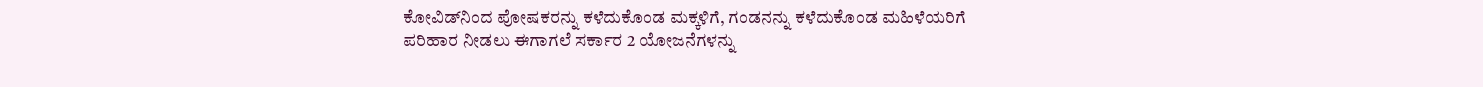ಕೋವಿಡ್‌ನಿಂದ ಪೋಷಕರನ್ನು ಕಳೆದುಕೊಂಡ ಮಕ್ಕಳಿಗೆ, ಗಂಡನನ್ನು ಕಳೆದುಕೊಂಡ ಮಹಿಳೆಯರಿಗೆ ಪರಿಹಾರ ನೀಡಲು ಈಗಾಗಲೆ ಸರ್ಕಾರ 2 ಯೋಜನೆಗಳನ್ನು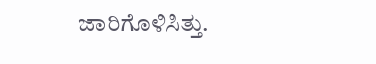ಜಾರಿಗೊಳಿಸಿತ್ತು.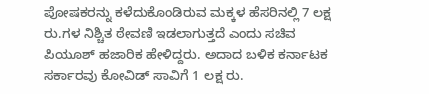ಪೋಷಕರನ್ನು ಕಳೆದುಕೊಂಡಿರುವ ಮಕ್ಕಳ ಹೆಸರಿನಲ್ಲಿ 7 ಲಕ್ಷ ರು.ಗಳ ನಿಶ್ಚಿತ ಠೇವಣಿ ಇಡಲಾಗುತ್ತದೆ ಎಂದು ಸಚಿವ ಪಿಯೂಶ್‌ ಹಜಾರಿಕ ಹೇಳಿದ್ದರು. ಅದಾದ ಬಳಿಕ ಕರ್ನಾಟಕ ಸರ್ಕಾರವು ಕೋವಿಡ್ ಸಾವಿಗೆ 1 ಲಕ್ಷ ರು.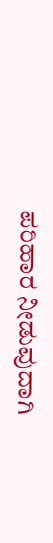ಪರಿಹಾರ ನೀಡುವುದಾಗಿ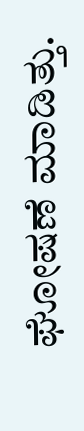ಘೋಷಣೆ ಮಾಡಿತ್ತು.